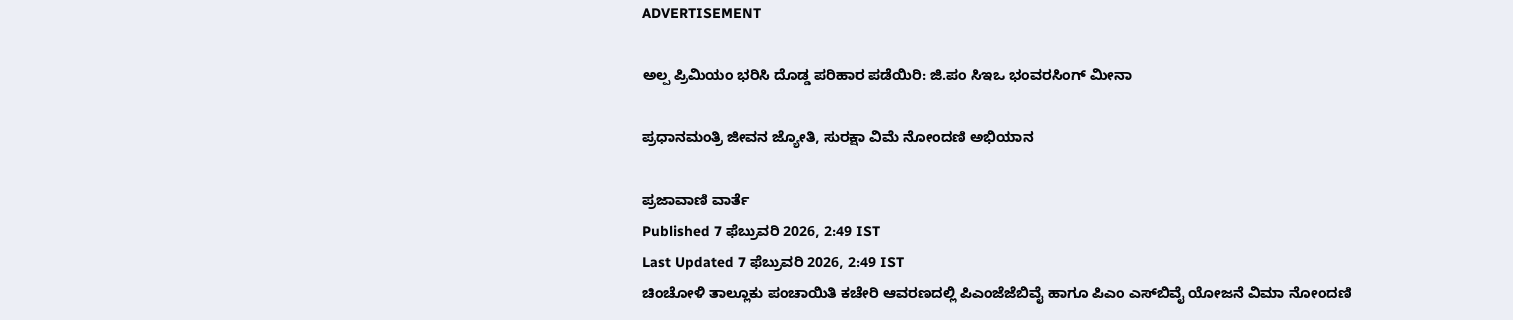ADVERTISEMENT

ಅಲ್ಪ ಪ್ರಿಮಿಯಂ ಭರಿಸಿ ದೊಡ್ಡ ಪರಿಹಾರ ಪಡೆಯಿರಿ: ಜಿ.ಪಂ ಸಿಇಒ ಭಂವರಸಿಂಗ್ ಮೀನಾ

ಪ್ರಧಾನಮಂತ್ರಿ ಜೀವನ ಜ್ಯೋತಿ, ಸುರಕ್ಷಾ ವಿಮೆ ನೋಂದಣಿ ಅಭಿಯಾನ

ಪ್ರಜಾವಾಣಿ ವಾರ್ತೆ
Published 7 ಫೆಬ್ರುವರಿ 2026, 2:49 IST
Last Updated 7 ಫೆಬ್ರುವರಿ 2026, 2:49 IST
ಚಿಂಚೋಳಿ ತಾಲ್ಲೂಕು ಪಂಚಾಯಿತಿ ಕಚೇರಿ ಆವರಣದಲ್ಲಿ ಪಿಎಂಜೆಜೆಬಿವೈ ಹಾಗೂ ಪಿಎಂ ಎಸ್‌ಬಿವೈ ಯೋಜನೆ ವಿಮಾ ನೋಂದಣಿ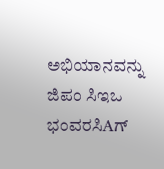ಅಭಿಯಾನವನ್ನು ಜಿಪಂ ಸಿಇಒ ಭಂವರಸಿAಗ್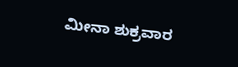ಮೀನಾ ಶುಕ್ರವಾರ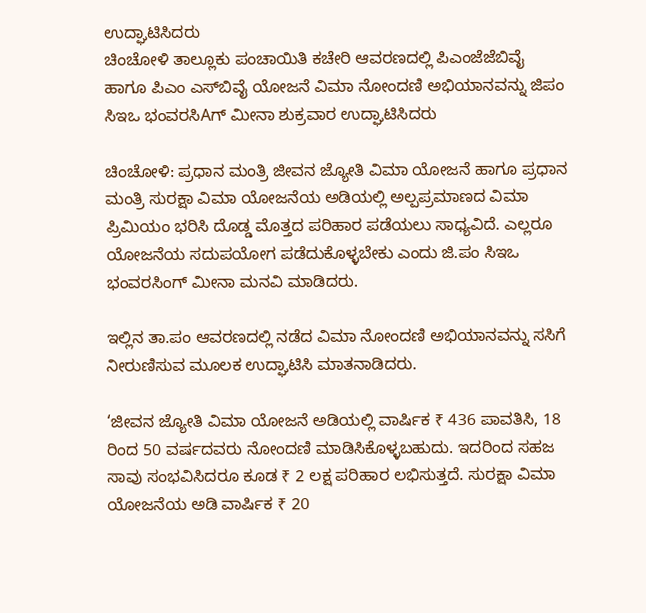ಉದ್ಘಾಟಿಸಿದರು
ಚಿಂಚೋಳಿ ತಾಲ್ಲೂಕು ಪಂಚಾಯಿತಿ ಕಚೇರಿ ಆವರಣದಲ್ಲಿ ಪಿಎಂಜೆಜೆಬಿವೈ ಹಾಗೂ ಪಿಎಂ ಎಸ್‌ಬಿವೈ ಯೋಜನೆ ವಿಮಾ ನೋಂದಣಿ ಅಭಿಯಾನವನ್ನು ಜಿಪಂ ಸಿಇಒ ಭಂವರಸಿAಗ್ ಮೀನಾ ಶುಕ್ರವಾರ ಉದ್ಘಾಟಿಸಿದರು

ಚಿಂಚೋಳಿ: ಪ್ರಧಾನ ಮಂತ್ರಿ ಜೀವನ ಜ್ಯೋತಿ ವಿಮಾ ಯೋಜನೆ ಹಾಗೂ ಪ್ರಧಾನ ಮಂತ್ರಿ ಸುರಕ್ಷಾ ವಿಮಾ ಯೋಜನೆಯ ಅಡಿಯಲ್ಲಿ ಅಲ್ಪಪ್ರಮಾಣದ ವಿಮಾ ಪ್ರಿಮಿಯಂ ಭರಿಸಿ ದೊಡ್ಡ ಮೊತ್ತದ ಪರಿಹಾರ ಪಡೆಯಲು ಸಾಧ್ಯವಿದೆ. ಎಲ್ಲರೂ ಯೋಜನೆಯ ಸದುಪಯೋಗ ಪಡೆದುಕೊಳ್ಳಬೇಕು ಎಂದು ಜಿ.ಪಂ ಸಿಇಒ ಭಂವರಸಿಂಗ್ ಮೀನಾ ಮನವಿ ಮಾಡಿದರು.

ಇಲ್ಲಿನ ತಾ.ಪಂ ಆವರಣದಲ್ಲಿ ನಡೆದ ವಿಮಾ ನೋಂದಣಿ ಅಭಿಯಾನವನ್ನು ಸಸಿಗೆ ನೀರುಣಿಸುವ ಮೂಲಕ ಉದ್ಘಾಟಿಸಿ ಮಾತನಾಡಿದರು.

‘ಜೀವನ ಜ್ಯೋತಿ ವಿಮಾ ಯೋಜನೆ ಅಡಿಯಲ್ಲಿ ವಾರ್ಷಿಕ ₹ 436 ಪಾವತಿಸಿ, 18 ರಿಂದ 50 ವರ್ಷದವರು ನೋಂದಣಿ ಮಾಡಿಸಿಕೊಳ್ಳಬಹುದು. ಇದರಿಂದ ಸಹಜ ಸಾವು ಸಂಭವಿಸಿದರೂ ಕೂಡ ₹ 2 ಲಕ್ಷ ಪರಿಹಾರ ಲಭಿಸುತ್ತದೆ. ಸುರಕ್ಷಾ ವಿಮಾ ಯೋಜನೆಯ ಅಡಿ ವಾರ್ಷಿಕ ₹ 20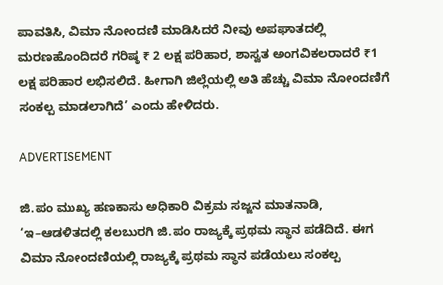ಪಾವತಿಸಿ, ವಿಮಾ ನೋಂದಣಿ ಮಾಡಿಸಿದರೆ ನೀವು ಅಪಘಾತದಲ್ಲಿ ಮರಣಹೊಂದಿದರೆ ಗರಿಷ್ಠ ₹ 2 ಲಕ್ಷ ಪರಿಹಾರ, ಶಾಸ್ವತ ಅಂಗವಿಕಲರಾದರೆ ₹1 ಲಕ್ಷ ಪರಿಹಾರ ಲಭಿಸಲಿದೆ. ಹೀಗಾಗಿ ಜಿಲ್ಲೆಯಲ್ಲಿ ಅತಿ ಹೆಚ್ಚು ವಿಮಾ ನೋಂದಣಿಗೆ ಸಂಕಲ್ಪ ಮಾಡಲಾಗಿದೆ’ ಎಂದು ಹೇಳಿದರು.

ADVERTISEMENT

ಜಿ.ಪಂ ಮುಖ್ಯ ಹಣಕಾಸು ಅಧಿಕಾರಿ ವಿಕ್ರಮ ಸಜ್ಜನ ಮಾತನಾಡಿ, ‘ಇ–ಆಡಳಿತದಲ್ಲಿ ಕಲಬುರಗಿ ಜಿ.ಪಂ ರಾಜ್ಯಕ್ಕೆ ಪ್ರಥಮ ಸ್ಥಾನ ಪಡೆದಿದೆ. ಈಗ ವಿಮಾ ನೋಂದಣಿಯಲ್ಲಿ ರಾಜ್ಯಕ್ಕೆ ಪ್ರಥಮ ಸ್ಥಾನ ಪಡೆಯಲು ಸಂಕಲ್ಪ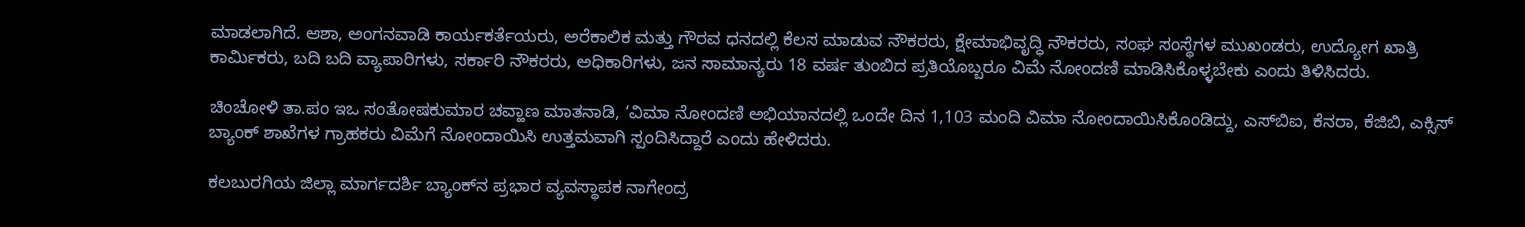ಮಾಡಲಾಗಿದೆ. ಆಶಾ, ಅಂಗನವಾಡಿ ಕಾರ್ಯಕರ್ತೆಯರು, ಅರೆಕಾಲಿಕ ಮತ್ತು ಗೌರವ ಧನದಲ್ಲಿ ಕೆಲಸ ಮಾಡುವ ನೌಕರರು, ಕ್ಷೇಮಾಭಿವೃದ್ಧಿ ನೌಕರರು, ಸಂಘ ಸಂಸ್ಥೆಗಳ ಮುಖಂಡರು, ಉದ್ಯೋಗ ಖಾತ್ರಿ ಕಾರ್ಮಿಕರು, ಬದಿ ಬದಿ ವ್ಯಾಪಾರಿಗಳು, ಸರ್ಕಾರಿ ನೌಕರರು, ಅಧಿಕಾರಿಗಳು, ಜನ ಸಾಮಾನ್ಯರು 18 ವರ್ಷ ತುಂಬಿದ ಪ್ರತಿಯೊಬ್ಬರೂ ವಿಮೆ ನೋಂದಣಿ ಮಾಡಿಸಿಕೊಳ್ಳಬೇಕು ಎಂದು ತಿಳಿಸಿದರು.

ಚಿಂಚೋಳಿ ತಾ.ಪಂ ಇಒ ಸಂತೋಷಕುಮಾರ ಚವ್ಹಾಣ ಮಾತನಾಡಿ, ‘ವಿಮಾ ನೋಂದಣಿ ಅಭಿಯಾನದಲ್ಲಿ ಒಂದೇ ದಿನ 1,103 ಮಂದಿ ವಿಮಾ ನೋಂದಾಯಿಸಿಕೊಂಡಿದ್ದು, ಎಸ್‌ಬಿಐ, ಕೆನರಾ, ಕೆಜಿಬಿ, ಎಕ್ಸಿಸ್ ಬ್ಯಾಂಕ್ ಶಾಖೆಗಳ ಗ್ರಾಹಕರು ವಿಮೆಗೆ ನೋಂದಾಯಿಸಿ ಉತ್ತಮವಾಗಿ ಸ್ಪಂದಿಸಿದ್ದಾರೆ ಎಂದು ಹೇಳಿದರು.

ಕಲಬುರಗಿಯ ಜಿಲ್ಲಾ ಮಾರ್ಗದರ್ಶಿ ಬ್ಯಾಂಕ್‌ನ ಪ್ರಭಾರ ವ್ಯವಸ್ಥಾಪಕ ನಾಗೇಂದ್ರ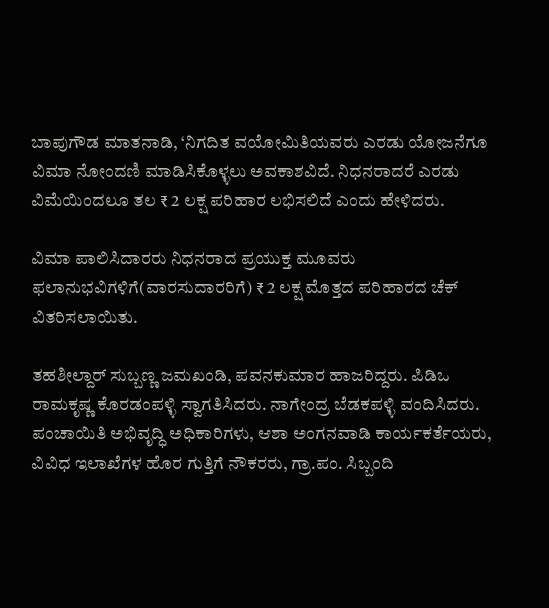ಬಾಪುಗೌಡ ಮಾತನಾಡಿ, ‘ನಿಗದಿತ ವಯೋಮಿತಿಯವರು ಎರಡು ಯೋಜನೆಗೂ ವಿಮಾ ನೋಂದಣಿ ಮಾಡಿಸಿಕೊಳ್ಳಲು ಅವಕಾಶವಿದೆ. ನಿಧನರಾದರೆ ಎರಡು ವಿಮೆಯಿಂದಲೂ ತಲ ₹ 2 ಲಕ್ಷ ಪರಿಹಾರ ಲಭಿಸಲಿದೆ ಎಂದು ಹೇಳಿದರು.

ವಿಮಾ ಪಾಲಿಸಿದಾರರು ನಿಧನರಾದ ಪ್ರಯುಕ್ತ ಮೂವರು ಫಲಾನುಭವಿಗಳಿಗೆ(ವಾರಸುದಾರರಿಗೆ) ₹ 2 ಲಕ್ಷ ಮೊತ್ತದ ಪರಿಹಾರದ ಚೆಕ್ ವಿತರಿಸಲಾಯಿತು.

ತಹಶೀಲ್ದಾರ್‌ ಸುಬ್ಬಣ್ಣ ಜಮಖಂಡಿ, ಪವನಕುಮಾರ ಹಾಜರಿದ್ದರು. ಪಿಡಿಒ ರಾಮಕೃಷ್ಣ ಕೊರಡಂಪಳ್ಳಿ ಸ್ವಾಗತಿಸಿದರು. ನಾಗೇಂದ್ರ ಬೆಡಕಪಳ್ಳಿ ವಂದಿಸಿದರು. ಪಂಚಾಯಿತಿ ಅಭಿವೃದ್ಧಿ ಅಧಿಕಾರಿಗಳು, ಆಶಾ ಅಂಗನವಾಡಿ ಕಾರ್ಯಕರ್ತೆಯರು, ವಿವಿಧ ಇಲಾಖೆಗಳ ಹೊರ ಗುತ್ತಿಗೆ ನೌಕರರು, ಗ್ರಾ.ಪಂ. ಸಿಬ್ಬಂದಿ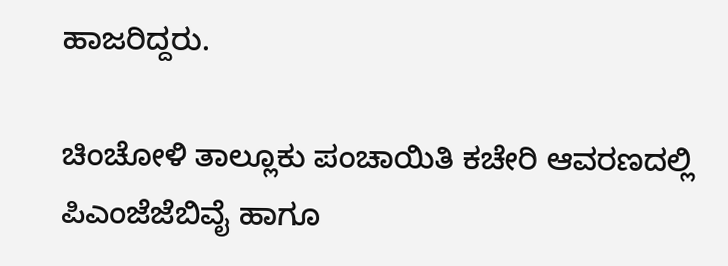ಹಾಜರಿದ್ದರು.

ಚಿಂಚೋಳಿ ತಾಲ್ಲೂಕು ಪಂಚಾಯಿತಿ ಕಚೇರಿ ಆವರಣದಲ್ಲಿ ಪಿಎಂಜೆಜೆಬಿವೈ ಹಾಗೂ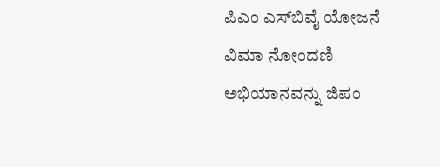ಪಿಎಂ ಎಸ್‌ಬಿವೈ ಯೋಜನೆ ವಿಮಾ ನೋಂದಣಿ ಅಭಿಯಾನವನ್ನು ಜಿಪಂ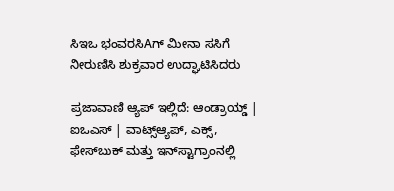ಸಿಇಒ ಭಂವರಸಿAಗ್ ಮೀನಾ ಸಸಿಗೆ ನೀರುಣಿಸಿ ಶುಕ್ರವಾರ ಉದ್ಘಾಟಿಸಿದರು

ಪ್ರಜಾವಾಣಿ ಆ್ಯಪ್ ಇಲ್ಲಿದೆ: ಆಂಡ್ರಾಯ್ಡ್ | ಐಒಎಸ್ | ವಾಟ್ಸ್ಆ್ಯಪ್, ಎಕ್ಸ್, ಫೇಸ್‌ಬುಕ್ ಮತ್ತು ಇನ್‌ಸ್ಟಾಗ್ರಾಂನಲ್ಲಿ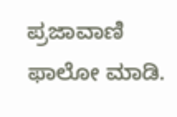ಪ್ರಜಾವಾಣಿ ಫಾಲೋ ಮಾಡಿ.